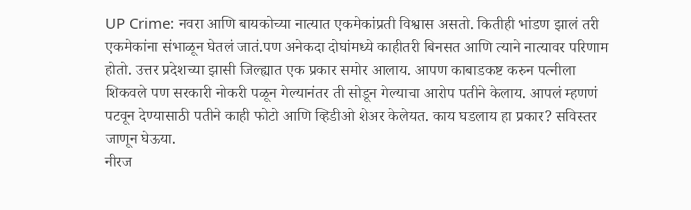UP Crime: नवरा आणि बायकोच्या नात्यात एकमेकांप्रती विश्वास असतो. कितीही भांडण झालं तरी एकमेकांना संभाळून घेतलं जातं.पण अनेकदा दोघांमध्ये काहीतरी बिनसत आणि त्याने नात्यावर परिणाम होतो. उत्तर प्रदेशच्या झासी जिल्ह्यात एक प्रकार समोर आलाय. आपण काबाडकष्ट करुन पत्नीला शिकवले पण सरकारी नोकरी पळून गेल्यानंतर ती सोडून गेल्याचा आरोप पतीने केलाय. आपलं म्हणणं पटवून देण्यासाठी पतीने काही फोटो आणि व्हिडीओ शेअर केलेयत. काय घडलाय हा प्रकार? सविस्तर जाणून घेऊया.
नीरज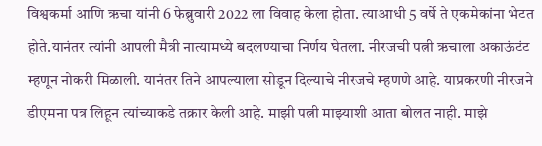विश्वकर्मा आणि ऋचा यांनी 6 फेब्रुवारी 2022 ला विवाह केला होता. त्याआधी 5 वर्षे ते एकमेकांना भेटत होते.यानंतर त्यांनी आपली मैत्री नात्यामध्ये बदलण्याचा निर्णय घेतला. नीरजची पत्नी ऋचाला अकाऊंटंट म्हणून नोकरी मिळाली. यानंतर तिने आपल्याला सोडून दिल्याचे नीरजचे म्हणणे आहे. याप्रकरणी नीरजने डीएमना पत्र लिहून त्यांच्याकडे तक्रार केली आहे. माझी पत्नी माझ्याशी आता बोलत नाही. माझे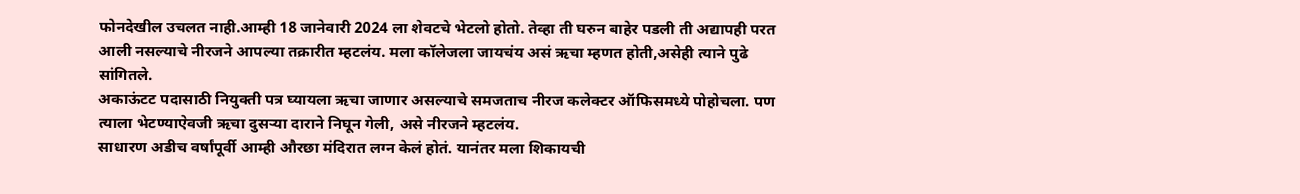फोनदेखील उचलत नाही.आम्ही 18 जानेवारी 2024 ला शेवटचे भेटलो होतो. तेव्हा ती घरुन बाहेर पडली ती अद्यापही परत आली नसल्याचे नीरजने आपल्या तक्रारीत म्हटलंय. मला कॉलेजला जायचंय असं ऋचा म्हणत होती,असेही त्याने पुढे सांगितले.
अकाऊंटट पदासाठी नियुक्ती पत्र घ्यायला ऋचा जाणार असल्याचे समजताच नीरज कलेक्टर ऑफिसमध्ये पोहोचला. पण त्याला भेटण्याऐवजी ऋचा दुसऱ्या दाराने निघून गेली, असे नीरजने म्हटलंय.
साधारण अडीच वर्षांपूर्वी आम्ही औरछा मंदिरात लग्न केलं होतं. यानंतर मला शिकायची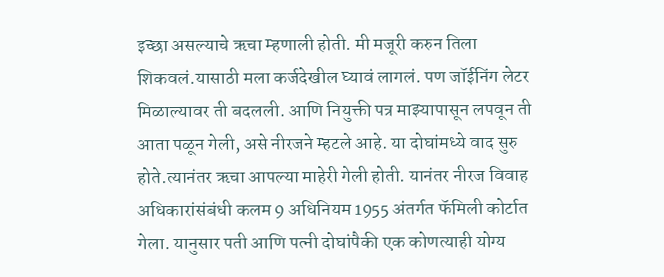इच्छा असल्याचे ऋचा म्हणाली होती. मी मजूरी करुन तिला शिकवलं.यासाठी मला कर्जदेखील घ्यावं लागलं. पण जॉईनिंग लेटर मिळाल्यावर ती बदलली. आणि नियुक्ती पत्र माझ्यापासून लपवून ती आता पळून गेली, असे नीरजने म्हटले आहे. या दोघांमध्ये वाद सुरु होते.त्यानंतर ऋचा आपल्या माहेरी गेली होती. यानंतर नीरज विवाह अधिकारांसंबंधी कलम 9 अधिनियम 1955 अंतर्गत फॅमिली कोर्टात गेला. यानुसार पती आणि पत्नी दोघांपैकी एक कोणत्याही योग्य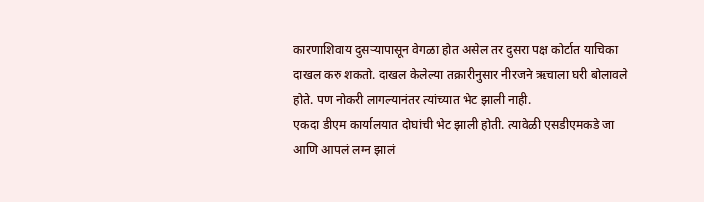कारणाशिवाय दुसऱ्यापासून वेगळा होत असेल तर दुसरा पक्ष कोर्टात याचिका दाखल करु शकतो. दाखल केलेल्या तक्रारीनुसार नीरजने ऋचाला घरी बोलावले होते. पण नोकरी लागल्यानंतर त्यांच्यात भेट झाली नाही.
एकदा डीएम कार्यालयात दोघांची भेट झाली होती. त्यावेळी एसडीएमकडे जा आणि आपलं लग्न झालं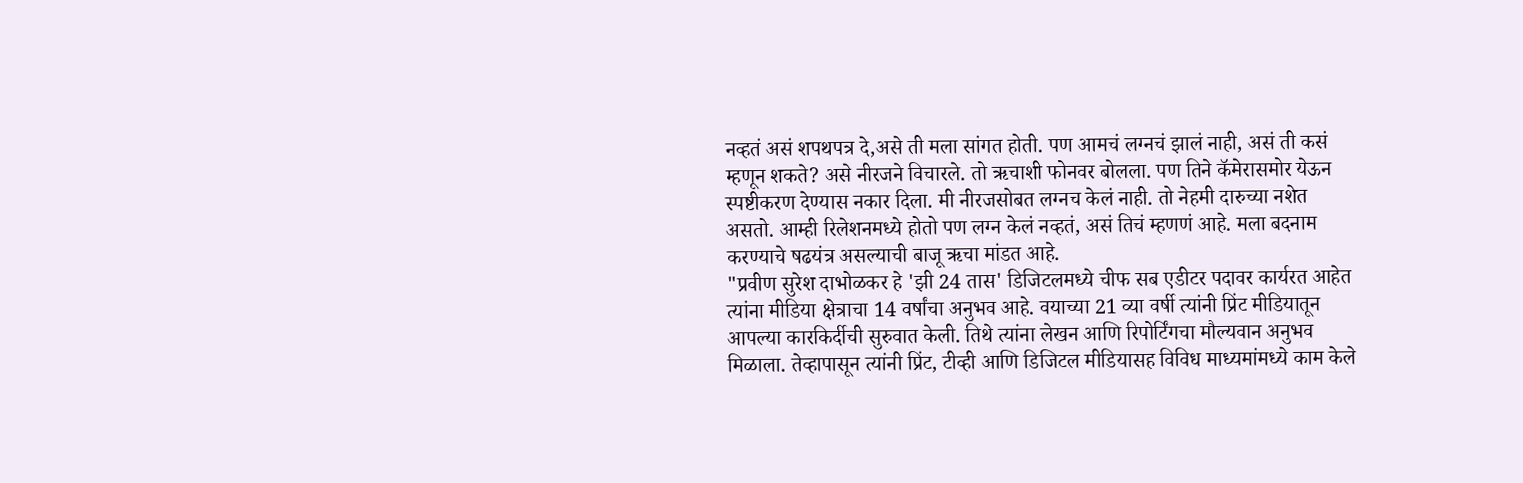नव्हतं असं शपथपत्र दे,असे ती मला सांगत होती. पण आमचं लग्नचं झालं नाही, असं ती कसं म्हणून शकते? असे नीरजने विचारले. तो ऋचाशी फोनवर बोलला. पण तिने कॅमेरासमोर येऊन स्पष्टीकरण देण्यास नकार दिला. मी नीरजसोबत लग्नच केलं नाही. तो नेहमी दारुच्या नशेत असतो. आम्ही रिलेशनमध्ये होतो पण लग्न केलं नव्हतं, असं तिचं म्हणणं आहे. मला बदनाम करण्याचे षढयंत्र असल्याची बाजू ऋचा मांडत आहे.
"प्रवीण सुरेश दाभोळकर हे 'झी 24 तास' डिजिटलमध्ये चीफ सब एडीटर पदावर कार्यरत आहेत त्यांना मीडिया क्षेत्राचा 14 वर्षांचा अनुभव आहे. वयाच्या 21 व्या वर्षी त्यांनी प्रिंट मीडियातून आपल्या कारकिर्दीची सुरुवात केली. तिथे त्यांना लेखन आणि रिपोर्टिंगचा मौल्यवान अनुभव मिळाला. तेव्हापासून त्यांनी प्रिंट, टीव्ही आणि डिजिटल मीडियासह विविध माध्यमांमध्ये काम केले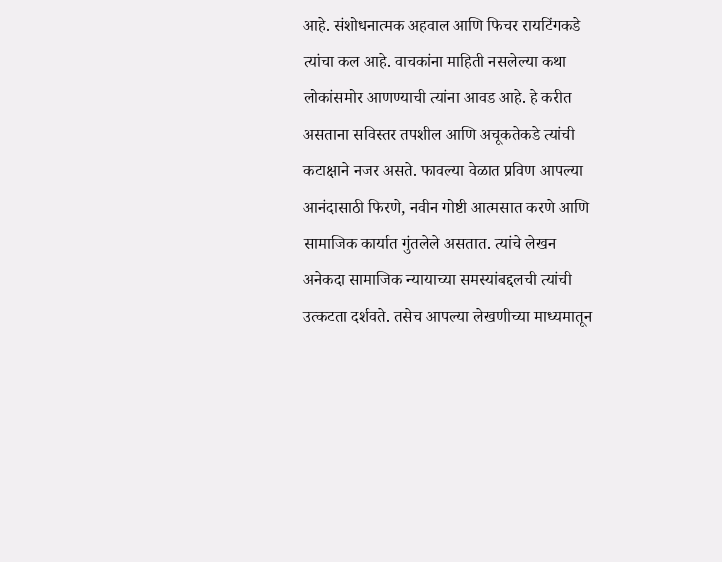आहे. संशोधनात्मक अहवाल आणि फिचर रायटिंगकडे त्यांचा कल आहे. वाचकांना माहिती नसलेल्या कथा लोकांसमोर आणण्याची त्यांना आवड आहे. हे करीत असताना सविस्तर तपशील आणि अचूकतेकडे त्यांची कटाक्षाने नजर असते. फावल्या वेळात प्रविण आपल्या आनंदासाठी फिरणे, नवीन गोष्टी आत्मसात करणे आणि सामाजिक कार्यात गुंतलेले असतात. त्यांचे लेखन अनेकदा सामाजिक न्यायाच्या समस्यांबद्दलची त्यांची उत्कटता दर्शवते. तसेच आपल्या लेखणीच्या माध्यमातून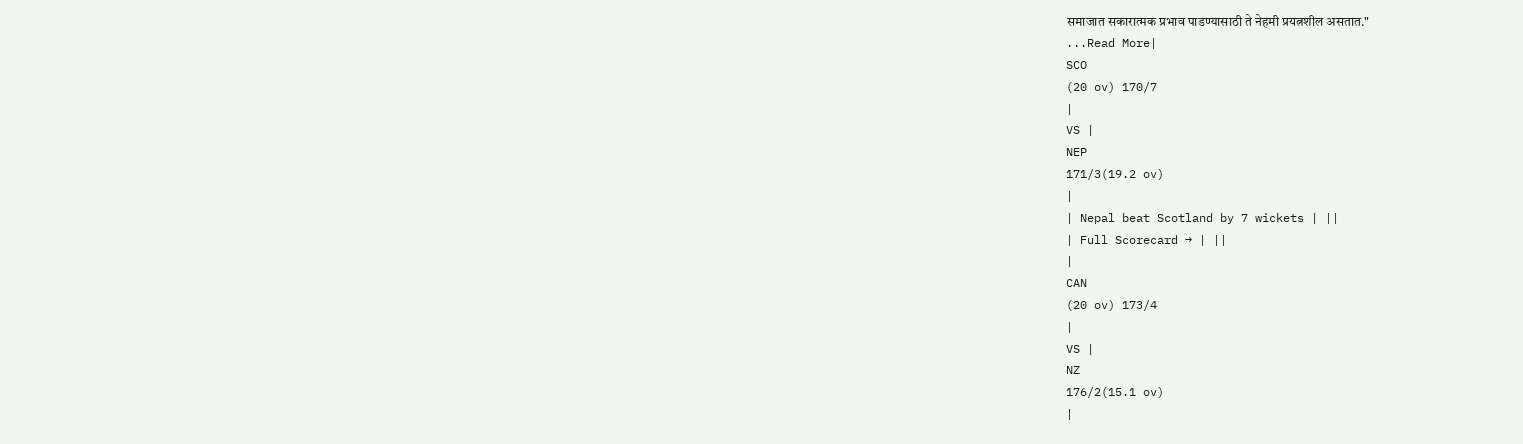समाजात सकारात्मक प्रभाव पाडण्यासाठी ते नेहमी प्रयत्नशील असतात."
...Read More|
SCO
(20 ov) 170/7
|
VS |
NEP
171/3(19.2 ov)
|
| Nepal beat Scotland by 7 wickets | ||
| Full Scorecard → | ||
|
CAN
(20 ov) 173/4
|
VS |
NZ
176/2(15.1 ov)
|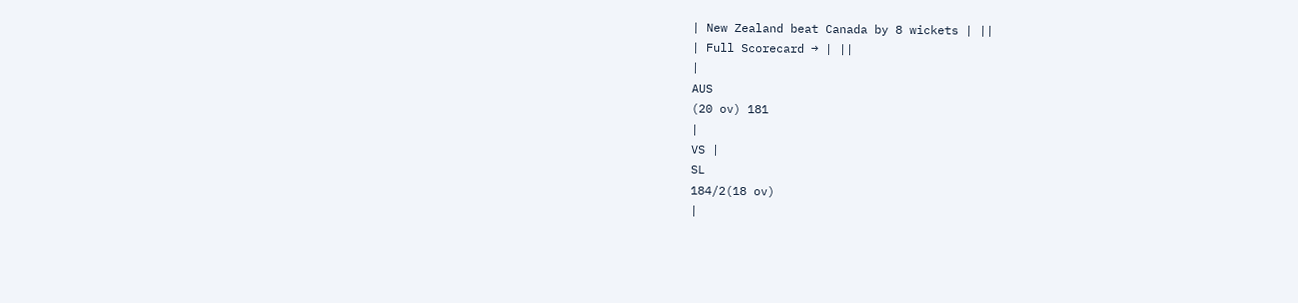| New Zealand beat Canada by 8 wickets | ||
| Full Scorecard → | ||
|
AUS
(20 ov) 181
|
VS |
SL
184/2(18 ov)
|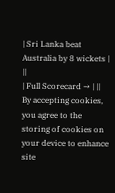| Sri Lanka beat Australia by 8 wickets | ||
| Full Scorecard → | ||
By accepting cookies, you agree to the storing of cookies on your device to enhance site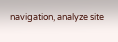navigation, analyze site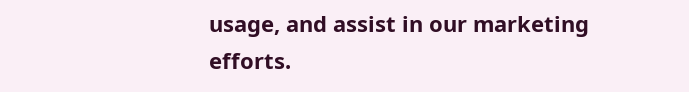usage, and assist in our marketing efforts.